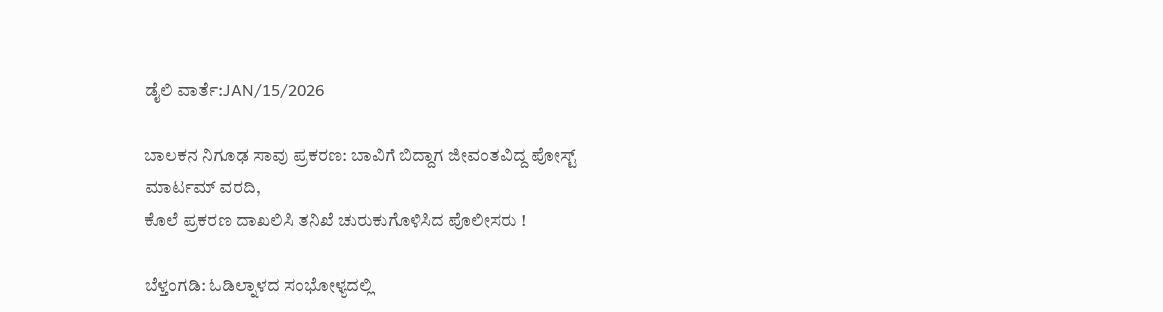ಡೈಲಿ ವಾರ್ತೆ:JAN/15/2026

ಬಾಲಕನ ನಿಗೂಢ ಸಾವು ಪ್ರಕರಣ: ಬಾವಿಗೆ ಬಿದ್ದಾಗ ಜೀವಂತವಿದ್ದ ಪೋಸ್ಟ್ ಮಾರ್ಟಮ್ ವರದಿ,
ಕೊಲೆ ಪ್ರಕರಣ ದಾಖಲಿಸಿ ತನಿಖೆ ಚುರುಕುಗೊಳಿಸಿದ ಪೊಲೀಸರು !

ಬೆಳ್ತಂಗಡಿ: ಓಡಿಲ್ನಾಳದ ಸಂಭೋಳ್ಯದಲ್ಲಿ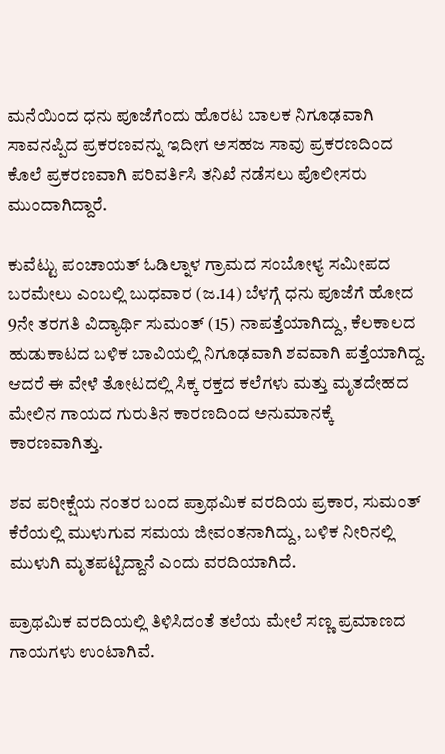ಮನೆಯಿಂದ ಧನು ಪೂಜೆಗೆಂದು ಹೊರಟ ಬಾಲಕ ನಿಗೂಢವಾಗಿ ಸಾವನಪ್ಪಿದ ಪ್ರಕರಣವನ್ನು ಇದೀಗ ಅಸಹಜ ಸಾವು ಪ್ರಕರಣದಿಂದ ಕೊಲೆ ಪ್ರಕರಣವಾಗಿ ಪರಿವರ್ತಿಸಿ ತನಿಖೆ ನಡೆಸಲು ಪೊಲೀಸರು ಮುಂದಾಗಿದ್ದಾರೆ.

ಕುವೆಟ್ಟು ಪಂಚಾಯತ್ ಓಡಿಲ್ನಾಳ ಗ್ರಾಮದ ಸಂಬೋಳ್ಯ ಸಮೀಪದ ಬರಮೇಲು ಎಂಬಲ್ಲಿ ಬುಧವಾರ (ಜ.14) ಬೆಳಗ್ಗೆ ಧನು ಪೂಜೆಗೆ ಹೋದ 9ನೇ ತರಗತಿ ವಿದ್ಯಾರ್ಥಿ ಸುಮಂತ್ (15) ನಾಪತ್ತೆಯಾಗಿದ್ದು, ಕೆಲಕಾಲದ ಹುಡುಕಾಟದ ಬಳಿಕ ಬಾವಿಯಲ್ಲಿ ನಿಗೂಢವಾಗಿ ಶವವಾಗಿ ಪತ್ತೆಯಾಗಿದ್ದ. ಆದರೆ ಈ ವೇಳೆ ತೋಟದಲ್ಲಿ ಸಿಕ್ಕ ರಕ್ತದ ಕಲೆಗಳು ಮತ್ತು ಮೃತದೇಹದ ಮೇಲಿನ ಗಾಯದ ಗುರುತಿನ ಕಾರಣದಿಂದ ಅನುಮಾನಕ್ಕೆ ಕಾರಣವಾಗಿತ್ತು.

ಶವ ಪರೀಕ್ಷೆಯ ನಂತರ ಬಂದ ಪ್ರಾಥಮಿಕ ವರದಿಯ ಪ್ರಕಾರ, ಸುಮಂತ್ ಕೆರೆಯಲ್ಲಿ ಮುಳುಗುವ ಸಮಯ ಜೀವಂತನಾಗಿದ್ದು, ಬಳಿಕ ನೀರಿನಲ್ಲಿ ಮುಳುಗಿ ಮೃತಪಟ್ಟಿದ್ದಾನೆ ಎಂದು ವರದಿಯಾಗಿದೆ.

ಪ್ರಾಥಮಿಕ ವರದಿಯಲ್ಲಿ ತಿಳಿಸಿದಂತೆ ತಲೆಯ ಮೇಲೆ ಸಣ್ಣ ಪ್ರಮಾಣದ ಗಾಯಗಳು ಉಂಟಾಗಿವೆ.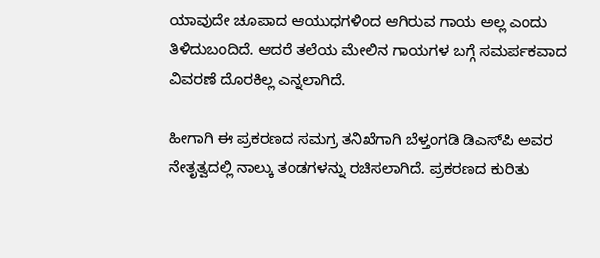ಯಾವುದೇ ಚೂಪಾದ ಆಯುಧಗಳಿಂದ ಆಗಿರುವ ಗಾಯ ಅಲ್ಲ ಎಂದು ತಿಳಿದುಬಂದಿದೆ. ಆದರೆ ತಲೆಯ ಮೇಲಿನ ಗಾಯಗಳ ಬಗ್ಗೆ ಸಮರ್ಪಕವಾದ ವಿವರಣೆ ದೊರಕಿಲ್ಲ ಎನ್ನಲಾಗಿದೆ.

ಹೀಗಾಗಿ ಈ ಪ್ರಕರಣದ ಸಮಗ್ರ ತನಿಖೆಗಾಗಿ ಬೆಳ್ತಂಗಡಿ ಡಿಎಸ್‌ಪಿ ಅವರ ನೇತೃತ್ವದಲ್ಲಿ ನಾಲ್ಕು ತಂಡಗಳನ್ನು ರಚಿಸಲಾಗಿದೆ. ಪ್ರಕರಣದ ಕುರಿತು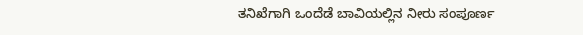ತನಿಖೆಗಾಗಿ ಒಂದೆಡೆ ಬಾವಿಯಲ್ಲಿನ ನೀರು ಸಂಪೂರ್ಣ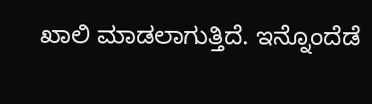ಖಾಲಿ ಮಾಡಲಾಗುತ್ತಿದೆ. ಇನ್ನೊಂದೆಡೆ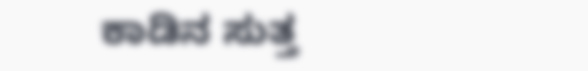ಕಾಡಿನ ಸುತ್ತ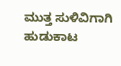ಮುತ್ತ ಸುಳಿವಿಗಾಗಿ ಹುಡುಕಾಟ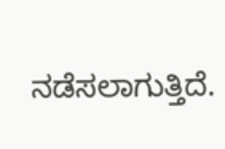ನಡೆಸಲಾಗುತ್ತಿದೆ.